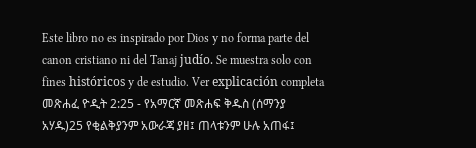Este libro no es inspirado por Dios y no forma parte del canon cristiano ni del Tanaj judío. Se muestra solo con fines históricos y de estudio. Ver explicación completa መጽሐፈ ዮዲት 2:25 - የአማርኛ መጽሐፍ ቅዱስ (ሰማንያ አሃዱ)25 የቂልቅያንም አውራጃ ያዘ፤ ጠላቱንም ሁሉ አጠፋ፤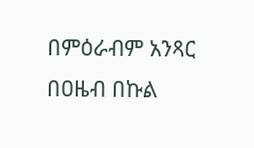በምዕራብም አንጻር በዐዜብ በኩል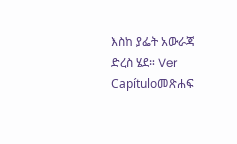እስከ ያፌት አውራጃ ድረስ ሄደ። Ver Capítuloመጽሐፍ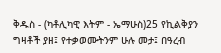ቅዱስ - (ካቶሊካዊ እትም - ኤማሁስ)25 የኪልቅያን ግዛቶች ያዘ፤ የተቃወሙትንም ሁሉ መታ፤ በዓረብ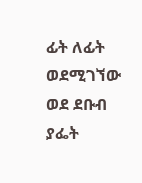ፊት ለፊት ወደሚገኘው ወደ ደቡብ ያፌት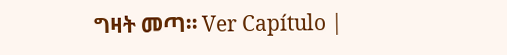ግዛት መጣ። Ver Capítulo |